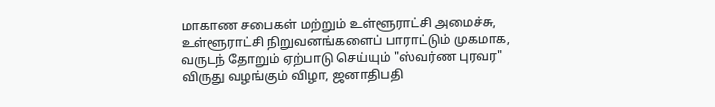மாகாண சபைகள் மற்றும் உள்ளூராட்சி அமைச்சு, உள்ளூராட்சி நிறுவனங்களைப் பாராட்டும் முகமாக, வருடந் தோறும் ஏற்பாடு செய்யும் "ஸ்வர்ண புரவர" விருது வழங்கும் விழா, ஜனாதிபதி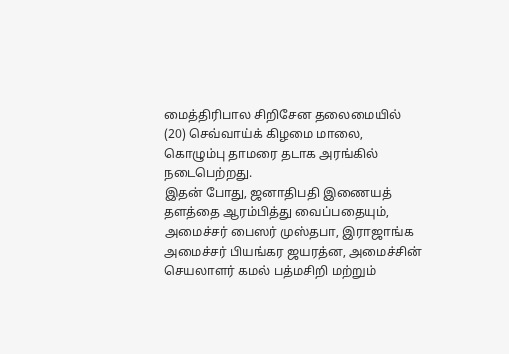மைத்திரிபால சிறிசேன தலைமையில் (20) செவ்வாய்க் கிழமை மாலை, கொழும்பு தாமரை தடாக அரங்கில் நடைபெற்றது.
இதன் போது, ஜனாதிபதி இணையத் தளத்தை ஆரம்பித்து வைப்பதையும், அமைச்சர் பைஸர் முஸ்தபா, இராஜாங்க அமைச்சர் பியங்கர ஜயரத்ன, அமைச்சின் செயலாளர் கமல் பத்மசிறி மற்றும்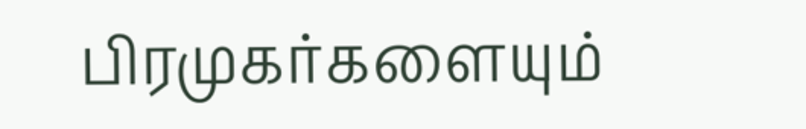பிரமுகர்களையும்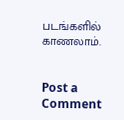படங்களில் காணலாம்.


Post a Comment